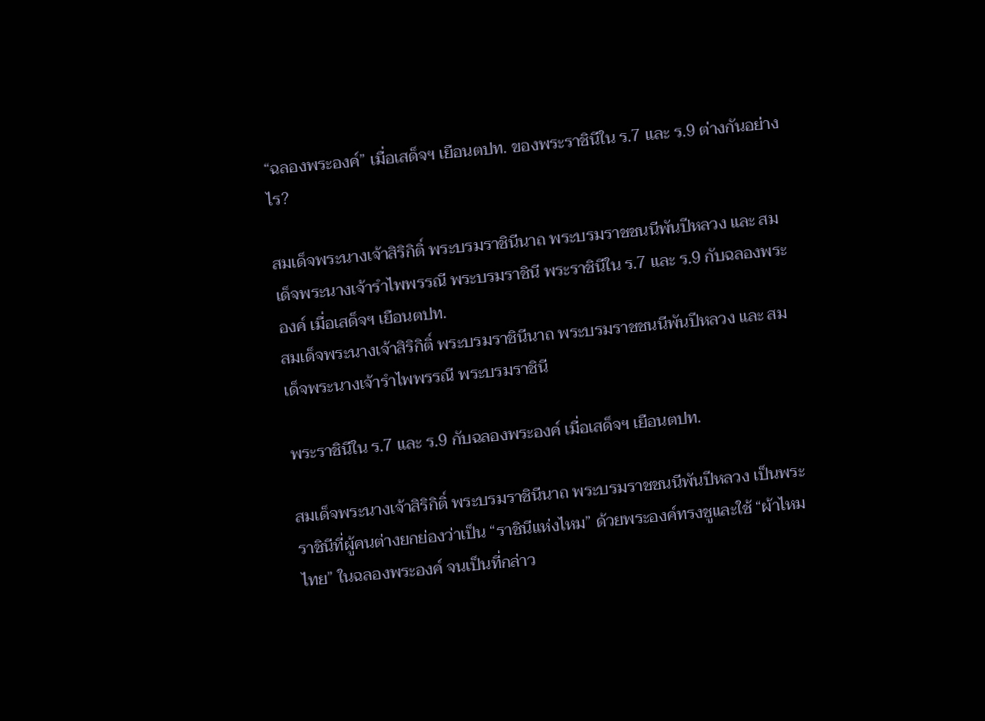“ฉลองพระองค์” เมื่อเสด็จฯ เยือนตปท. ของพระราชินีใน ร.7 และ ร.9 ต่างกันอย่างไร?

สมเด็จพระนางเจ้าสิริกิติ์ พระบรมราชินีนาถ พระบรมราชชนนีพันปีหลวง และ สมเด็จพระนางเจ้ารำไพพรรณี พระบรมราชินี พระราชินีใน ร.7 และ ร.9 กับฉลองพระองค์ เมื่อเสด็จฯ เยือนตปท.
สมเด็จพระนางเจ้าสิริกิติ์ พระบรมราชินีนาถ พระบรมราชชนนีพันปีหลวง และ สมเด็จพระนางเจ้ารำไพพรรณี พระบรมราชินี

พระราชินีใน ร.7 และ ร.9 กับฉลองพระองค์ เมื่อเสด็จฯ เยือนตปท.

สมเด็จพระนางเจ้าสิริกิติ์ พระบรมราชินีนาถ พระบรมราชชนนีพันปีหลวง เป็นพระราชินีที่ผู้คนต่างยกย่องว่าเป็น “ราชินีแห่งไหม” ด้วยพระองค์ทรงชูและใช้ “ผ้าไหมไทย” ในฉลองพระองค์ จนเป็นที่กล่าว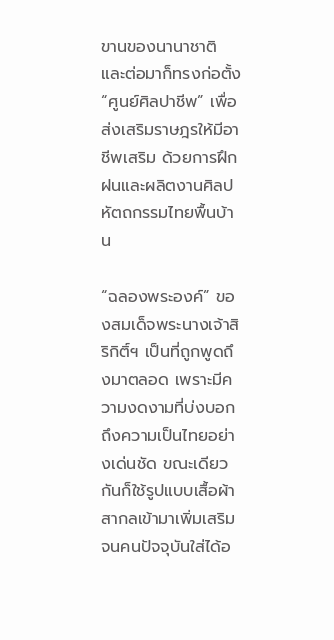ขานของนานาชาติ และต่อมาก็ทรงก่อตั้ง “ศูนย์ศิลปาชีพ” เพื่อส่งเสริมราษฎรให้มีอาชีพเสริม ด้วยการฝึกฝนและผลิตงานศิลปหัตถกรรมไทยพื้นบ้าน

“ฉลองพระองค์” ของสมเด็จพระนางเจ้าสิริกิติ์ฯ เป็นที่ถูกพูดถึงมาตลอด เพราะมีความงดงามที่บ่งบอกถึงความเป็นไทยอย่างเด่นชัด ขณะเดียวกันก็ใช้รูปแบบเสื้อผ้าสากลเข้ามาเพิ่มเสริมจนคนปัจจุบันใส่ได้อ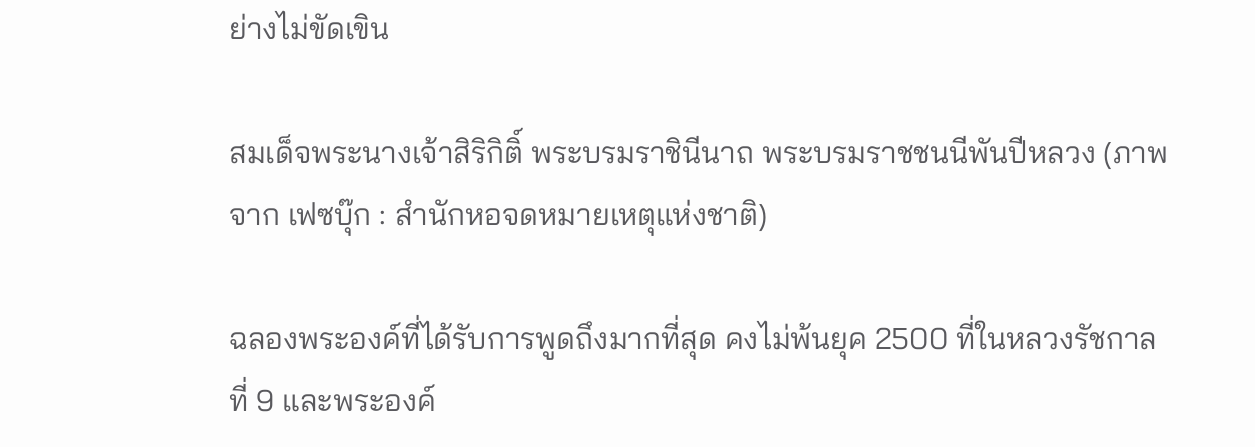ย่างไม่ขัดเขิน

สมเด็จพระนางเจ้าสิริกิติ์ พระบรมราชินีนาถ พระบรมราชชนนีพันปีหลวง (ภาพจาก เฟซบุ๊ก : สำนักหอจดหมายเหตุแห่งชาติ)

ฉลองพระองค์ที่ได้รับการพูดถึงมากที่สุด คงไม่พ้นยุค 2500 ที่ในหลวงรัชกาลที่ 9 และพระองค์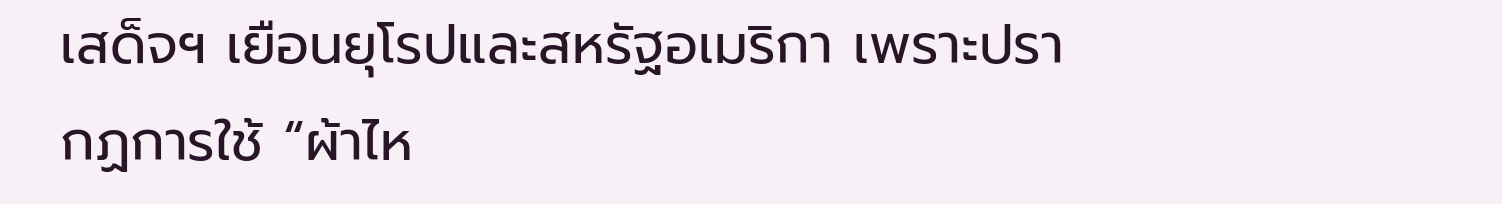เสด็จฯ เยือนยุโรปและสหรัฐอเมริกา เพราะปรากฏการใช้ “ผ้าไห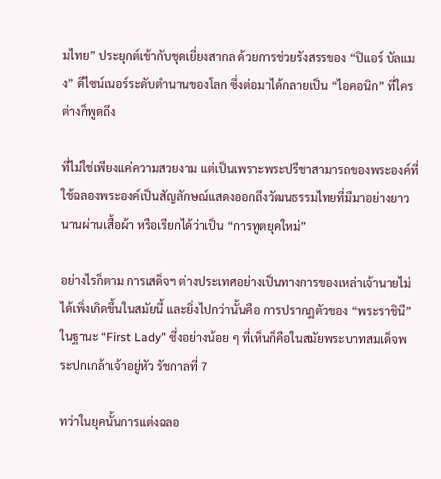มไทย” ประยุกต์เข้ากับชุดเยี่ยงสากล ด้วยการช่วยรังสรรของ “ปิแอร์ บัลแมง” ดีไซน์เนอร์ระดับตำนานของโลก ซึ่งต่อมาได้กลายเป็น “ไอคอนิก” ที่ใครต่างก็พูดถึง

ที่ไม่ใช่เพียงแค่ความสวยงาม แต่เป็นเพราะพระปรีชาสามารถของพระองค์ที่ใช้ฉลองพระองค์เป็นสัญลักษณ์แสดงออกถึงวัฒนธรรมไทยที่มีมาอย่างยาวนานผ่านเสื้อผ้า หรือเรียกได้ว่าเป็น “การทูตยุคใหม่”

อย่างไรก็ตาม การเสด็จฯ ต่างประเทศอย่างเป็นทางการของเหล่าเจ้านายไม่ได้เพิ่งเกิดขึ้นในสมัยนี้ และยิ่งไปกว่านั้นคือ การปรากฏตัวของ “พระราชินี” ในฐานะ “First Lady” ซึ่งอย่างน้อย ๆ ที่เห็นก็คือในสมัยพระบาทสมเด็จพระปกเกล้าเจ้าอยู่หัว รัชกาลที่ 7

ทว่าในยุคนั้นการแต่งฉลอ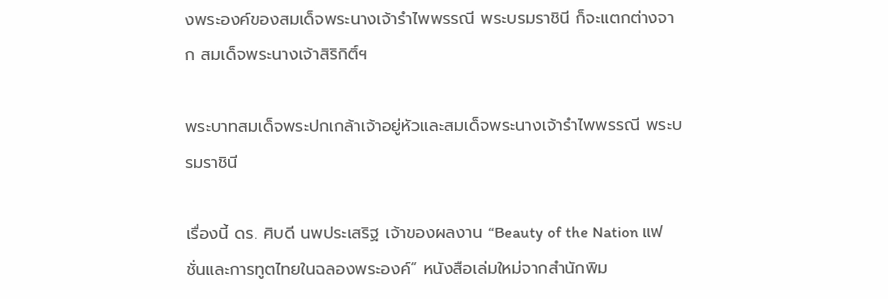งพระองค์ของสมเด็จพระนางเจ้ารำไพพรรณี พระบรมราชินี ก็จะแตกต่างจาก สมเด็จพระนางเจ้าสิริกิติ์ฯ

พระบาทสมเด็จพระปกเกล้าเจ้าอยู่หัวและสมเด็จพระนางเจ้ารำไพพรรณี พระบรมราชินี

เรื่องนี้ ดร. ศิบดี นพประเสริฐ เจ้าของผลงาน “Beauty of the Nation แฟชั่นและการทูตไทยในฉลองพระองค์” หนังสือเล่มใหม่จากสำนักพิม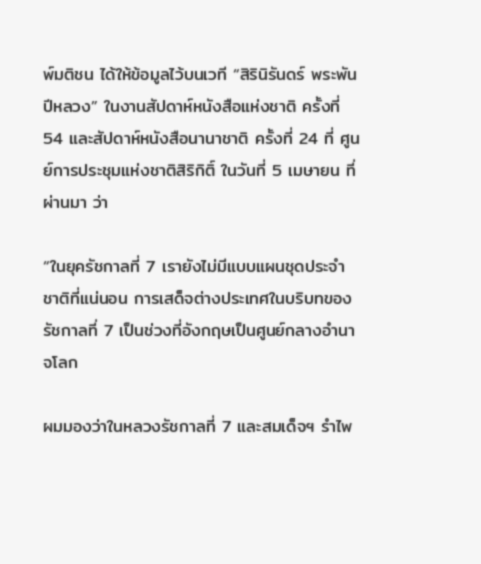พ์มติชน ได้ให้ข้อมูลไว้บนเวที “สิรินิรันดร์ พระพันปีหลวง” ในงานสัปดาห์หนังสือแห่งชาติ ครั้งที่ 54 และสัปดาห์หนังสือนานาชาติ ครั้งที่ 24 ที่ ศูนย์การประชุมแห่งชาติสิริกิติ์ ในวันที่ 5 เมษายน ที่ผ่านมา ว่า

“ในยุครัชกาลที่ 7 เรายังไม่มีแบบแผนชุดประจำชาติที่แน่นอน การเสด็จต่างประเทศในบริบทของรัชกาลที่ 7 เป็นช่วงที่อังกฤษเป็นศูนย์กลางอำนาจโลก

ผมมองว่าในหลวงรัชกาลที่ 7 และสมเด็จฯ รำไพ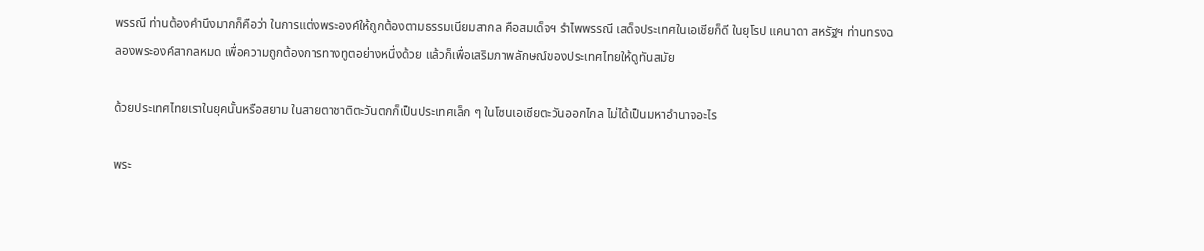พรรณี ท่านต้องคำนึงมากก็คือว่า ในการแต่งพระองค์ให้ถูกต้องตามธรรมเนียมสากล คือสมเด็จฯ รำไพพรรณี เสด็จประเทศในเอเชียก็ดี ในยุโรป แคนาดา สหรัฐฯ ท่านทรงฉลองพระองค์สากลหมด เพื่อความถูกต้องการทางทูตอย่างหนึ่งด้วย แล้วก็เพื่อเสริมภาพลักษณ์ของประเทศไทยให้ดูทันสมัย

ด้วยประเทศไทยเราในยุคนั้นหรือสยาม ในสายตาชาติตะวันตกก็เป็นประเทศเล็ก ๆ ในโซนเอเชียตะวันออกไกล ไม่ได้เป็นมหาอำนาจอะไร

พระ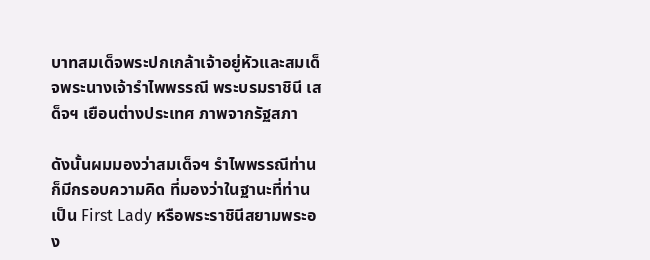บาทสมเด็จพระปกเกล้าเจ้าอยู่หัวและสมเด็จพระนางเจ้ารำไพพรรณี พระบรมราชินี เสด็จฯ เยือนต่างประเทศ ภาพจากรัฐสภา

ดังนั้นผมมองว่าสมเด็จฯ รำไพพรรณีท่านก็มีกรอบความคิด ที่มองว่าในฐานะที่ท่านเป็น First Lady หรือพระราชินีสยามพระอง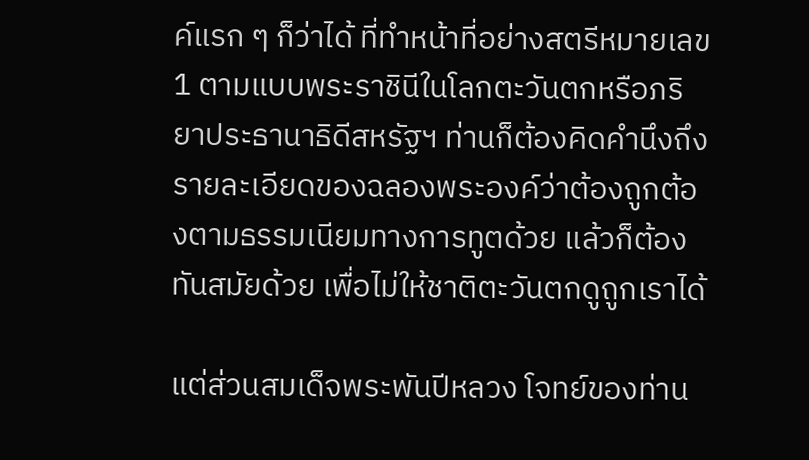ค์แรก ๆ ก็ว่าได้ ที่ทำหน้าที่อย่างสตรีหมายเลข 1 ตามแบบพระราชินีในโลกตะวันตกหรือภริยาประธานาธิดีสหรัฐฯ ท่านก็ต้องคิดคำนึงถึงรายละเอียดของฉลองพระองค์ว่าต้องถูกต้องตามธรรมเนียมทางการทูตด้วย แล้วก็ต้องทันสมัยด้วย เพื่อไม่ให้ชาติตะวันตกดูถูกเราได้

แต่ส่วนสมเด็จพระพันปีหลวง โจทย์ของท่าน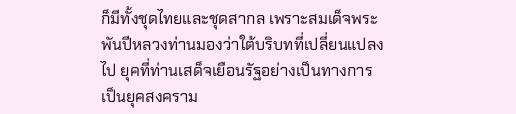ก็มีทั้งชุดไทยและชุดสากล เพราะสมเด็จพระพันปีหลวงท่านมองว่าใต้บริบทที่เปลี่ยนแปลงไป ยุคที่ท่านเสด็จเยือนรัฐอย่างเป็นทางการเป็นยุคสงคราม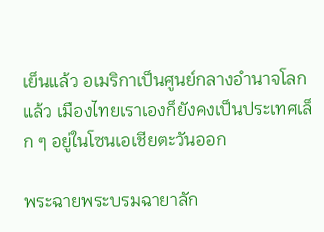เย็นแล้ว อเมริกาเป็นศูนย์กลางอำนาจโลกแล้ว เมืองไทยเราเองก็ยังคงเป็นประเทศเล็ก ๆ อยู่ในโซนเอเชียตะวันออก

พระฉายพระบรมฉายาลัก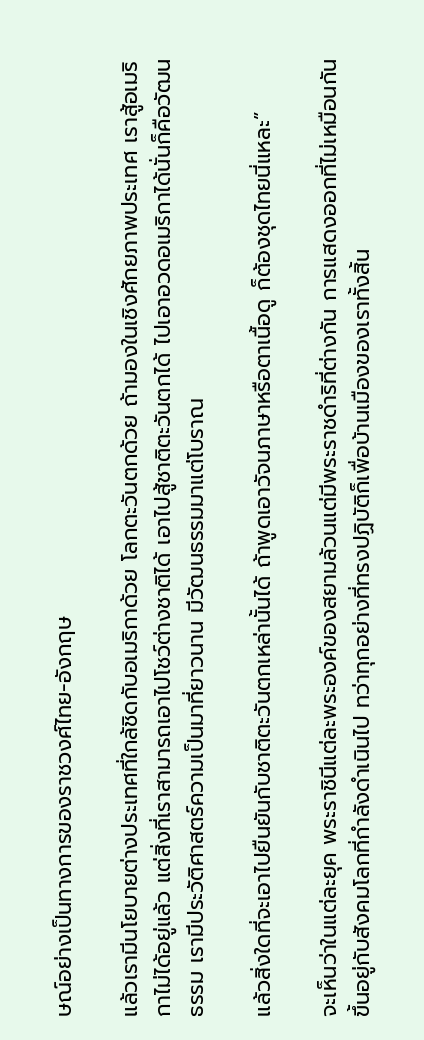ษณ์อย่างเป็นทางการของราชวงศ์ไทย-อังกฤษ

แล้วเรามีนโยบายต่างประเทศที่ใกล้ชิดกับอเมริกาด้วย โลกตะวันตกด้วย ถ้ามองในเชิงศักยภาพประเทศ เราสู้อเมริกาไม่ได้อยู่แล้ว แต่สิ่งที่เราสามารถเอาไปโชว์ต่างชาติได้ เอาไปสู้ชาติตะวันตกได้ ไปเอาอวดอเมริกาได้นั่นก็คือวัฒนธรรม เรามีประวัติศาสตร์ความเป็นมาที่ยาวนาน มีวัฒนธรรมมาแต่โบราณ

แล้วสิ่งใดที่จะเอาไปยืนยันกับชาติตะวันตกเหล่านั้นได้ ถ้าพูดเอาวัจนภาษาหรือตาเนื้อดู ก็ต้องชุดไทยนี่แหละ”

จะเห็นว่าในแต่ละยุค พระราชินีแต่ละพระองค์ของสยามล้วนแต่มีพระราชดำริที่ต่างกัน การแสดงออกที่ไม่เหมือนกัน ขึ้นอยู่กับสังคมโลกที่กำลังดำเนินไป ทว่าทุกอย่างที่ทรงปฏิบัติก็เพื่อบ้านเมืองของเราทั้งสิ้น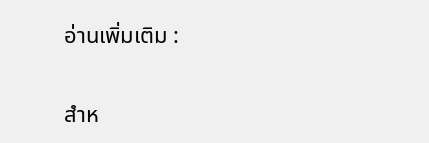อ่านเพิ่มเติม :

สำห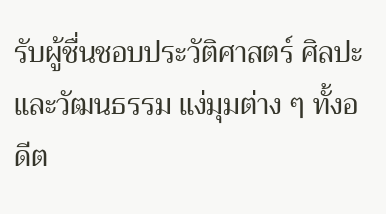รับผู้ชื่นชอบประวัติศาสตร์ ศิลปะ และวัฒนธรรม แง่มุมต่าง ๆ ทั้งอดีต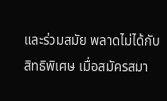และร่วมสมัย พลาดไม่ได้กับสิทธิพิเศษ เมื่อสมัครสมา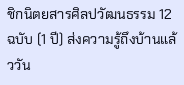ชิกนิตยสารศิลปวัฒนธรรม 12 ฉบับ (1 ปี) ส่งความรู้ถึงบ้านแล้ววัน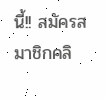นี้!! สมัครสมาชิกคลิ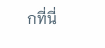กที่นี่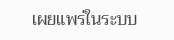เผยแพร่ในระบบ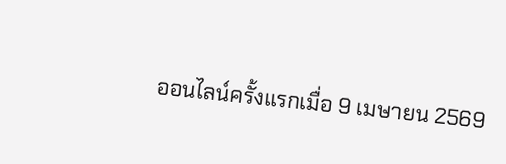ออนไลน์ครั้งแรกเมื่อ 9 เมษายน 2569